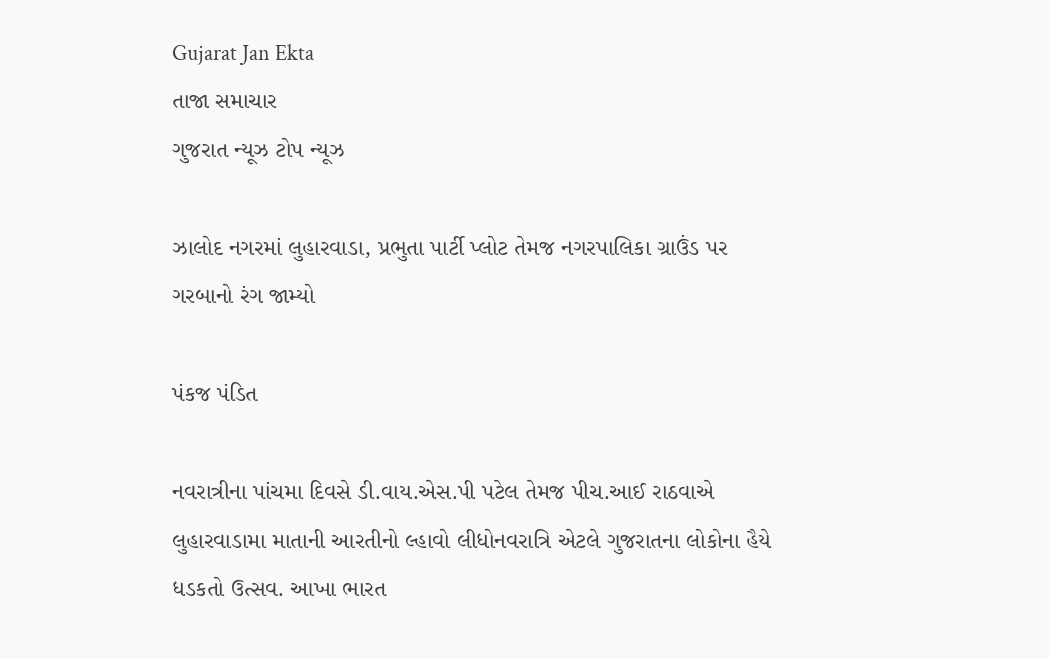Gujarat Jan Ekta
તાજા સમાચાર
ગુજરાત ન્યૂઝ ટોપ ન્યૂઝ

ઝાલોદ નગરમાં લુહારવાડા, પ્રભુતા પાર્ટી પ્લોટ તેમજ નગરપાલિકા ગ્રાઉંડ પર ગરબાનો રંગ જામ્યો

પંકજ પંડિત

નવરાત્રીના પાંચમા દિવસે ડી.વાય.એસ.પી પટેલ તેમજ પીચ.આઈ રાઠવાએ લુહારવાડામા માતાની આરતીનો લ્હાવો લીધોનવરાત્રિ એટલે ગુજરાતના લોકોના હૈયે ધડકતો ઉત્સવ. આખા ભારત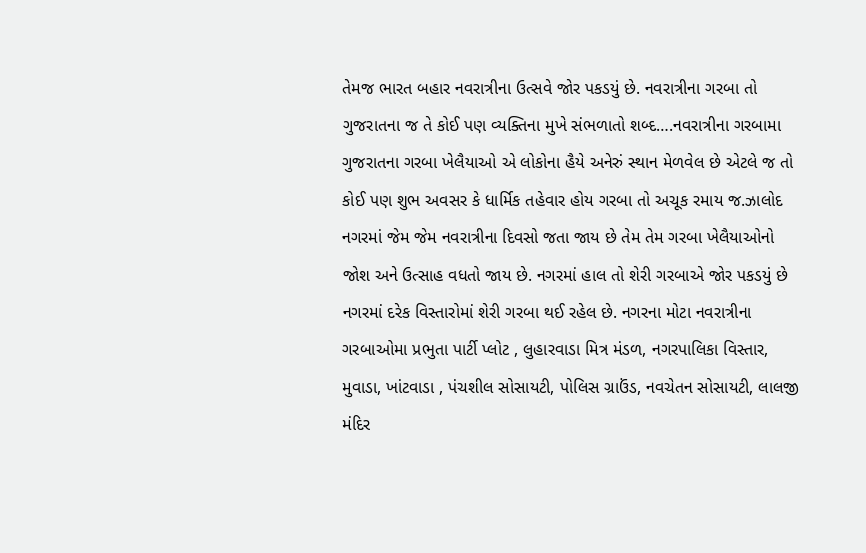તેમજ ભારત બહાર નવરાત્રીના ઉત્સવે જોર પકડયું છે. નવરાત્રીના ગરબા તો ગુજરાતના જ તે કોઈ પણ વ્યક્તિના મુખે સંભળાતો શબ્દ….નવરાત્રીના ગરબામા ગુજરાતના ગરબા ખેલૈયાઓ એ લોકોના હૈયે અનેરું સ્થાન મેળવેલ છે એટલે જ તો કોઈ પણ શુભ અવસર કે ધાર્મિક તહેવાર હોય ગરબા તો અચૂક રમાય જ.ઝાલોદ નગરમાં જેમ જેમ નવરાત્રીના દિવસો જતા જાય છે તેમ તેમ ગરબા ખેલૈયાઓનો જોશ અને ઉત્સાહ વધતો જાય છે. નગરમાં હાલ તો શેરી ગરબાએ જોર પકડયું છે નગરમાં દરેક વિસ્તારોમાં શેરી ગરબા થઈ રહેલ છે. નગરના મોટા નવરાત્રીના ગરબાઓમા પ્રભુતા પાર્ટી પ્લોટ , લુહારવાડા મિત્ર મંડળ, નગરપાલિકા વિસ્તાર, મુવાડા, ખાંટવાડા , પંચશીલ સોસાયટી, પોલિસ ગ્રાઉંડ, નવચેતન સોસાયટી, લાલજી મંદિર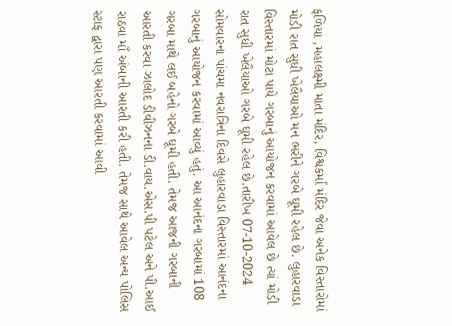ફળિયા ,મહાલક્ષ્મી માતા મંદિર, વિશ્વકર્મા મંદિર જેવા અનેક વિસ્તારોમાં મોડી રાત સુધી ખેલૈયાઓ મન ભરીને ગરબે ઘૂમી રહેલ છે. લુહારવાડા વિસ્તારમાં મોટા પાયે ગરબાનું આયોજન કરવામાં આવેલ છે ત્યાં મોડી રાત સુધી ખેલૈયાઓ ગરબે ઘૂમી રહેલ છે.તારીખ 07-10-2024 સોમવારના પાંચમા નવરાત્રિના દિવસે લુહારવાડા વિસ્તારમાં આનંદના ગરબાનું આયોજન કરવામાં આવ્યું હતું. આ આનંદના ગરબામાં 108 ગરબા માથે લઈ બહેનો ગરબે ઘૂમી હતી. તેમજ આજની ગરબાની આરતી કરવા ઝાલોદ ડીવીઝનના ડી.વાય.એસ.પી પટેલ અને પી.આઈ રાઠવા માઁ અંબાની આરતી કરી હતી. તેમજ સાથે આવેલ અન્ય પોલિસ સ્ટાફ દ્વારા પણ આરતી કરવામાં આવી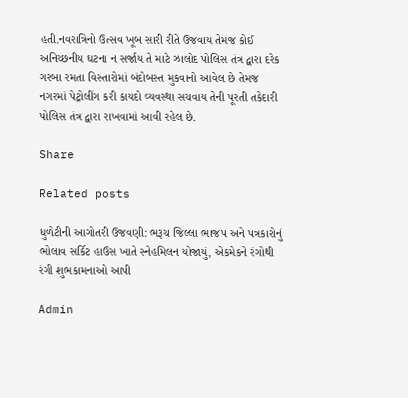હતી.નવરાત્રિનો ઉત્સવ ખૂબ સારી રીતે ઉજવાય તેમજ કોઈ અનિચ્છનીય ઘટના ન સર્જાય તે માટે ઝાલોદ પોલિસ તંત્ર દ્વારા દરેક ગરબા રમતા વિસ્તારોમાં બંદોબસ્ત મુકવાનો આવેલ છે તેમજ નગરમાં પેટ્રોલીંગ કરી કાયદો વ્યવસ્થા સચવાય તેની પૂરતી તકેદારી પોલિસ તંત્ર દ્વારા રાખવામાં આવી રહેલ છે.

Share

Related posts

ધુળેટીની આગોતરી ઉજવણી: ભરૂચ જિલ્લા ભાજપ અને પત્રકારોનું ભોલાવ સર્કિટ હાઉસ ખાતે સ્નેહમિલન યોજાયું, એકમેકને રંગોથી રંગી શુભકામનાઓ આપી

Admin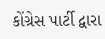કોંગ્રેસ પાર્ટી દ્વારા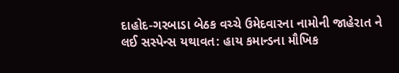દાહોદ-ગરબાડા બેઠક વચ્ચે ઉમેદવારના નામોની જાહેરાત ને લઈ સસ્પેન્સ યથાવત: હાય કમાન્ડના મૌખિક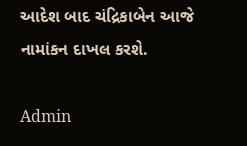આદેશ બાદ ચંદ્રિકાબેન આજે નામાંકન દાખલ કરશે.

Admin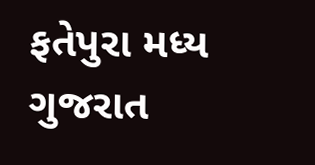ફતેપુરા મધ્ય ગુજરાત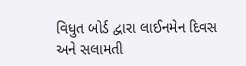વિધુત બોર્ડ દ્વારા લાઈનમેન દિવસ અને સલામતી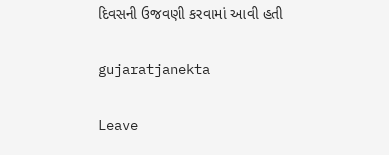દિવસની ઉજવણી કરવામાં આવી હતી

gujaratjanekta

Leave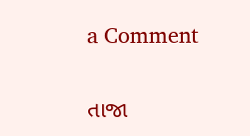a Comment

તાજા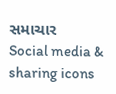સમાચાર
Social media & sharing icons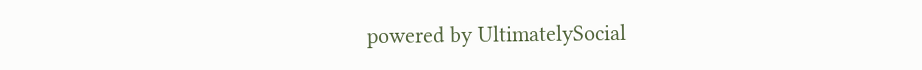powered by UltimatelySocial